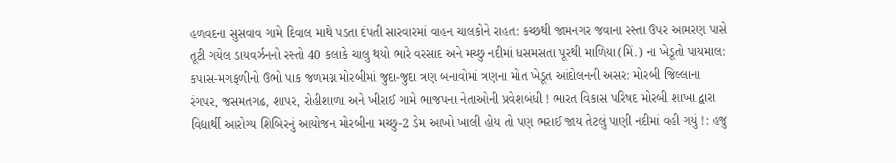હળવદના સુસવાવ ગામે દિવાલ માથે પડતા દંપતી સારવારમાં વાહન ચાલકોને રાહત: કચ્છથી જામનગર જવાના રસ્તા ઉપર આમરણ પાસે તૂટી ગયેલ ડાયવર્ઝનનો રસ્તો 40 કલાકે ચાલુ થયો ભારે વરસાદ અને મચ્છુ નદીમાં ધસમસતા પૂરથી માળિયા(મિં.) ના ખેડૂતો પાયમાલ: કપાસ-મગફળીનો ઉભો પાક જળમગ્ન મોરબીમાં જુદા-જુદા ત્રણ બનાવોમાં ત્રણના મોત ખેડૂત આંદોલનની અસર: મોરબી જિલ્લાના રંગપર, જસમતગઢ, શાપર, રોહીશાળા અને ખીરાઈ ગામે ભાજપના નેતાઓની પ્રવેશબંધી ! ભારત વિકાસ પરિષદ મોરબી શાખા દ્વારા વિદ્યાર્થી આરોગ્ય શિબિરનું આયોજન મોરબીના મચ્છુ-2 ડેમ આખો ખાલી હોય તો પણ ભરાઈ જાય તેટલું પાણી નદીમાં વહી ગયું !: હજુ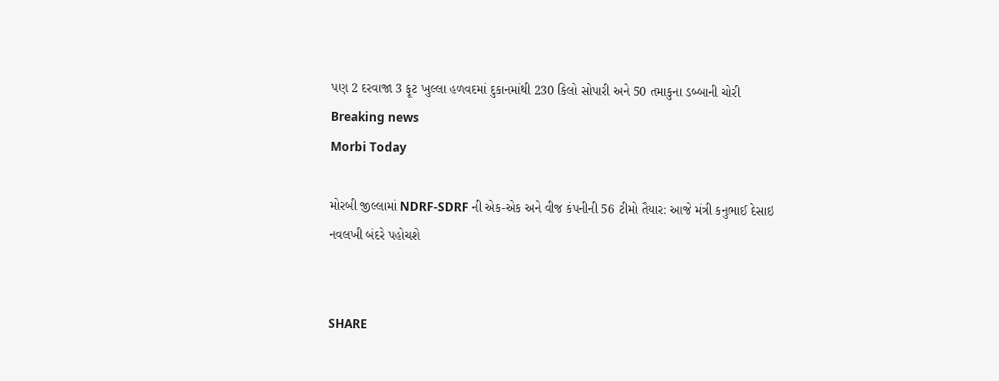પણ 2 દરવાજા 3 ફૂટ ખુલ્લા હળવદમાં દુકાનમાંથી 230 કિલો સોપારી અને 50 તમાકુના ડબ્બાની ચોરી
Breaking news
Morbi Today

મોરબી જીલ્લામાં NDRF-SDRF ની એક-એક અને વીજ કંપનીની 56 ટીમો તૈયાર: આજે મંત્રી કનુભાઈ દેસાઇ નવલખી બંદરે પહોચશે


SHARE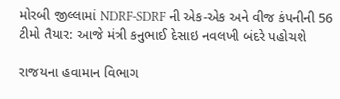મોરબી જીલ્લામાં NDRF-SDRF ની એક-એક અને વીજ કંપનીની 56 ટીમો તૈયાર: આજે મંત્રી કનુભાઈ દેસાઇ નવલખી બંદરે પહોચશે

રાજયના હવામાન વિભાગ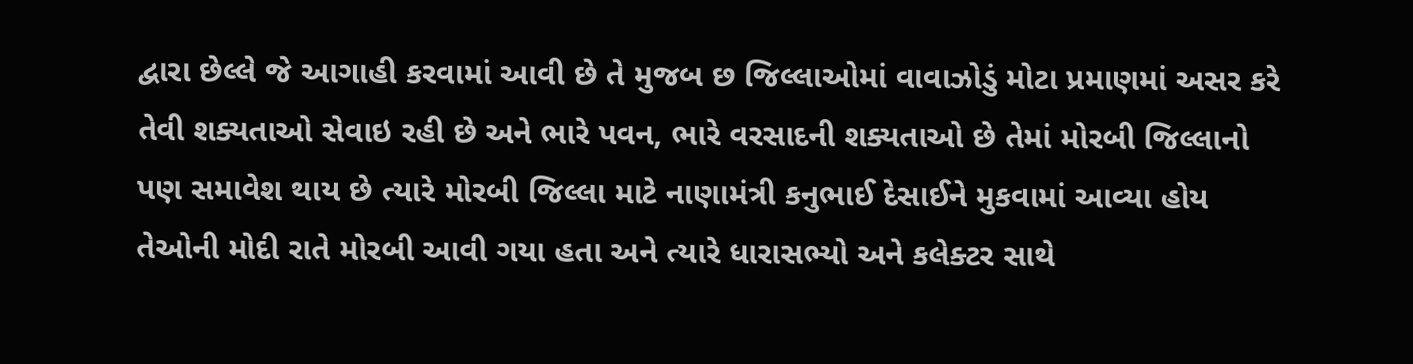દ્વારા છેલ્લે જે આગાહી કરવામાં આવી છે તે મુજબ છ જિલ્લાઓમાં વાવાઝોડું મોટા પ્રમાણમાં અસર કરે તેવી શક્યતાઓ સેવાઇ રહી છે અને ભારે પવન, ભારે વરસાદની શક્યતાઓ છે તેમાં મોરબી જિલ્લાનો પણ સમાવેશ થાય છે ત્યારે મોરબી જિલ્લા માટે નાણામંત્રી કનુભાઈ દેસાઈને મુકવામાં આવ્યા હોય તેઓની મોદી રાતે મોરબી આવી ગયા હતા અને ત્યારે ધારાસભ્યો અને કલેક્ટર સાથે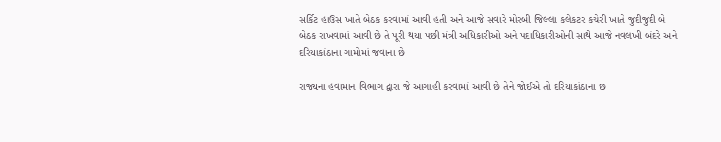સર્કિટ હાઉસ ખાતે બેઠક કરવામાં આવી હતી અને આજે સવારે મોરબી જિલ્લા કલેકટર કચેરી ખાતે જુદીજુદી બે બેઠક રાખવામાં આવી છે તે પૂરી થયા પછી મંત્રી અધિકારીઓ અને પદાધિકારીઓની સાથે આજે નવલખી બંદરે અને દરિયાકાંઠાના ગામોમાં જવાના છે

રાજ્યના હવામાન વિભાગ દ્વારા જે આગાહી કરવામાં આવી છે તેને જોઈએ તો દરિયાકાંઠાના છ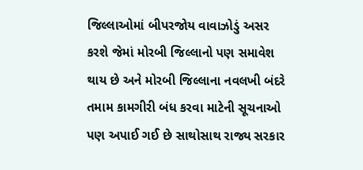જિલ્લાઓમાં બીપરજોય વાવાઝોડું અસર કરશે જેમાં મોરબી જિલ્લાનો પણ સમાવેશ થાય છે અને મોરબી જિલ્લાના નવલખી બંદરે તમામ કામગીરી બંધ કરવા માટેની સૂચનાઓ પણ અપાઈ ગઈ છે સાથોસાથ રાજ્ય સરકાર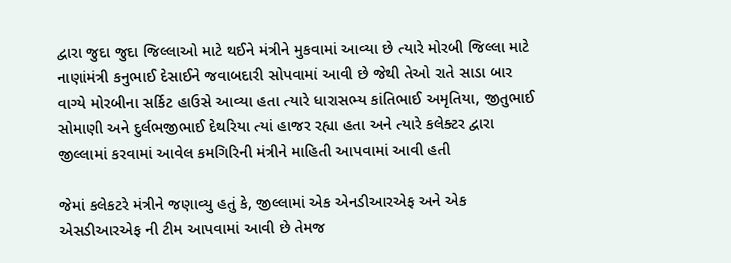દ્વારા જુદા જુદા જિલ્લાઓ માટે થઈને મંત્રીને મુકવામાં આવ્યા છે ત્યારે મોરબી જિલ્લા માટે નાણાંમંત્રી કનુભાઈ દેસાઈને જવાબદારી સોપવામાં આવી છે જેથી તેઓ રાતે સાડા બાર વાગ્યે મોરબીના સર્કિટ હાઉસે આવ્યા હતા ત્યારે ધારાસભ્ય કાંતિભાઈ અમૃતિયા, જીતુભાઈ સોમાણી અને દુર્લભજીભાઈ દેથરિયા ત્યાં હાજર રહ્યા હતા અને ત્યારે કલેક્ટર દ્વારા જીલ્લામાં કરવામાં આવેલ કમગિરિની મંત્રીને માહિતી આપવામાં આવી હતી

જેમાં કલેકટરે મંત્રીને જણાવ્યુ હતું કે, જીલ્લામાં એક એનડીઆરએફ અને એક એસડીઆરએફ ની ટીમ આપવામાં આવી છે તેમજ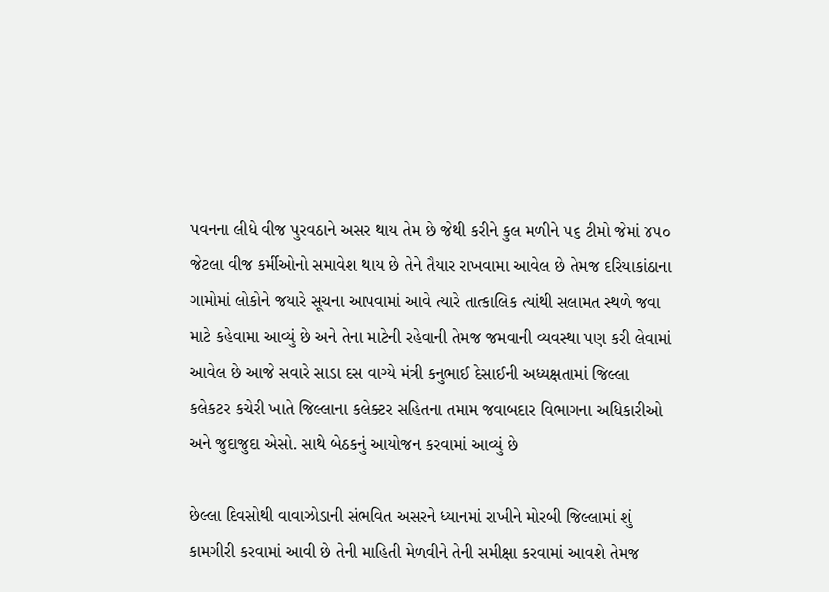પવનના લીધે વીજ પુરવઠાને અસર થાય તેમ છે જેથી કરીને કુલ મળીને ૫૬ ટીમો જેમાં ૪૫૦ જેટલા વીજ કર્મીઓનો સમાવેશ થાય છે તેને તૈયાર રાખવામા આવેલ છે તેમજ દરિયાકાંઠાના ગામોમાં લોકોને જયારે સૂચના આપવામાં આવે ત્યારે તાત્કાલિક ત્યાંથી સલામત સ્થળે જવા માટે કહેવામા આવ્યું છે અને તેના માટેની રહેવાની તેમજ જમવાની વ્યવસ્થા પણ કરી લેવામાં આવેલ છે આજે સવારે સાડા દસ વાગ્યે મંત્રી કનુભાઈ દેસાઈની અધ્યક્ષતામાં જિલ્લા કલેકટર કચેરી ખાતે જિલ્લાના કલેક્ટર સહિતના તમામ જવાબદાર વિભાગના અધિકારીઓ અને જુદાજુદા એસો. સાથે બેઠકનું આયોજન કરવામાં આવ્યું છે

છેલ્લા દિવસોથી વાવાઝોડાની સંભવિત અસરને ધ્યાનમાં રાખીને મોરબી જિલ્લામાં શું કામગીરી કરવામાં આવી છે તેની માહિતી મેળવીને તેની સમીક્ષા કરવામાં આવશે તેમજ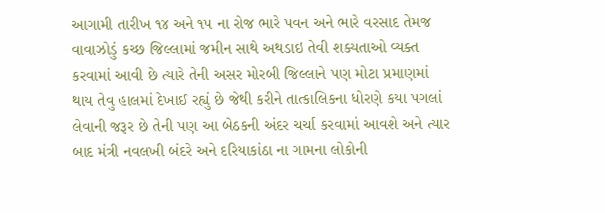આગામી તારીખ ૧૪ અને ૧૫ ના રોજ ભારે પવન અને ભારે વરસાદ તેમજ વાવાઝોડું કચ્છ જિલ્લામાં જમીન સાથે અથડાઇ તેવી શક્યતાઓ વ્યક્ત કરવામાં આવી છે ત્યારે તેની અસર મોરબી જિલ્લાને પણ મોટા પ્રમાણમાં થાય તેવુ હાલમાં દેખાઈ રહ્યું છે જેથી કરીને તાત્કાલિકના ધોરણે કયા પગલાં લેવાની જરૂર છે તેની પણ આ બેઠકની અંદર ચર્ચા કરવામાં આવશે અને ત્યાર બાદ મંત્રી નવલખી બંદરે અને દરિયાકાંઠા ના ગામના લોકોની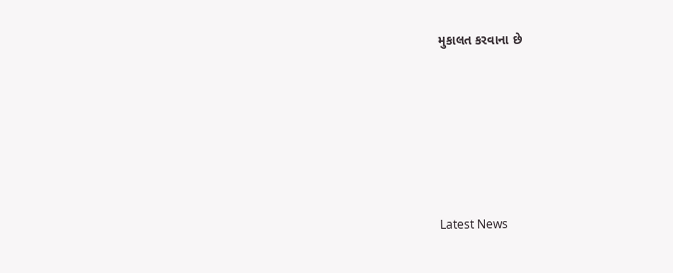મુકાલત કરવાના છે






Latest News